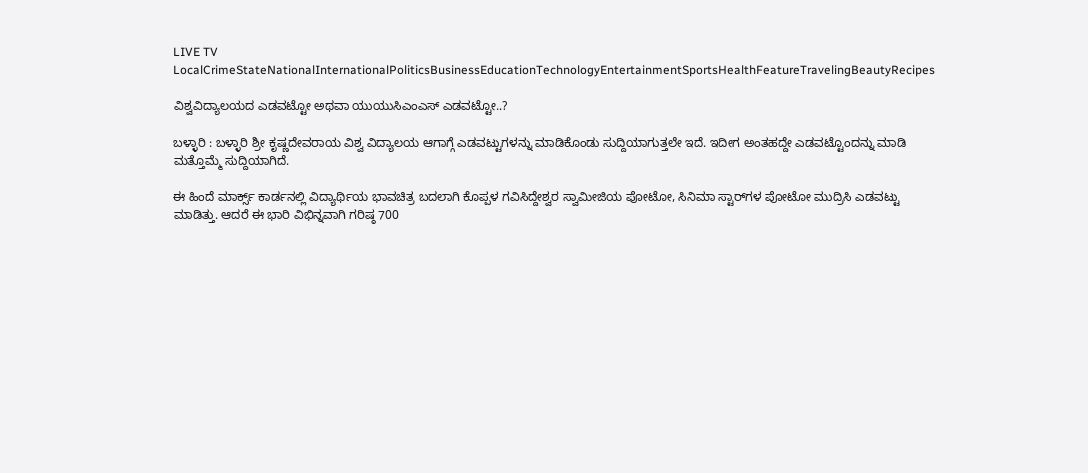LIVE TV LocalCrimeStateNationalInternationalPoliticsBusinessEducationTechnologyEntertainmentSportsHealthFeatureTravelingBeautyRecipes

ವಿಶ್ವವಿದ್ಯಾಲಯದ ಎಡವಟ್ಟೋ ಅಥವಾ ಯುಯುಸಿಎಂಎಸ್ ಎಡವಟ್ಟೋ..?

ಬಳ್ಳಾರಿ : ಬಳ್ಳಾರಿ ಶ್ರೀ ಕೃಷ್ಣದೇವರಾಯ ವಿಶ್ವ ವಿದ್ಯಾಲಯ ಆಗಾಗ್ಗೆ ಎಡವಟ್ಟುಗಳನ್ನು ಮಾಡಿಕೊಂಡು ಸುದ್ದಿಯಾಗುತ್ತಲೇ ಇದೆ. ಇದೀಗ ಅಂತಹದ್ದೇ ಎಡವಟ್ಟೊಂದನ್ನು ಮಾಡಿ ಮತ್ತೊಮ್ಮೆ ಸುದ್ದಿಯಾಗಿದೆ.

ಈ ಹಿಂದೆ ಮಾರ್ಕ್ಸ್ ಕಾರ್ಡನಲ್ಲಿ ವಿದ್ಯಾರ್ಥಿಯ ಭಾವಚಿತ್ರ ಬದಲಾಗಿ ಕೊಪ್ಪಳ ಗವಿಸಿದ್ದೇಶ್ವರ ಸ್ವಾಮೀಜಿಯ ಪೋಟೋ, ಸಿನಿಮಾ ಸ್ಟಾರ್‌ಗಳ ಪೋಟೋ ಮುದ್ರಿಸಿ ಎಡವಟ್ಟು ಮಾಡಿತ್ತು. ಆದರೆ ಈ ಭಾರಿ ವಿಭಿನ್ನವಾಗಿ ಗರಿಷ್ಠ 700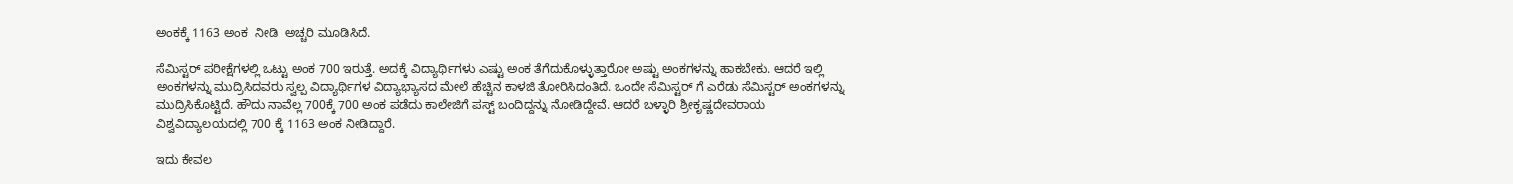ಅಂಕಕ್ಕೆ 1163 ಅಂಕ  ನೀಡಿ  ಅಚ್ಚರಿ ಮೂಡಿಸಿದೆ.

ಸೆಮಿಸ್ಟರ್ ಪರೀಕ್ಷೆಗಳಲ್ಲಿ ಒಟ್ಟು ಅಂಕ 700 ಇರುತ್ತೆ. ಅದಕ್ಕೆ ವಿದ್ಯಾರ್ಥಿಗಳು ಎಷ್ಟು ಅಂಕ ತೆಗೆದುಕೊಳ್ಳುತ್ತಾರೋ ಅಷ್ಟು ಅಂಕಗಳನ್ನು ಹಾಕಬೇಕು. ಆದರೆ ಇಲ್ಲಿ ಅಂಕಗಳನ್ನು ಮುದ್ರಿಸಿದವರು ಸ್ವಲ್ಪ ವಿದ್ಯಾರ್ಥಿಗಳ ವಿದ್ಯಾಭ್ಯಾಸದ ಮೇಲೆ ಹೆಚ್ಚಿನ ಕಾಳಜಿ ತೋರಿಸಿದಂತಿದೆ. ಒಂದೇ ಸೆಮಿಸ್ಟರ್ ಗೆ ಎರೆಡು ಸೆಮಿಸ್ಟರ್ ಅಂಕಗಳನ್ನು ಮುದ್ರಿಸಿಕೊಟ್ಟಿದೆ. ಹೌದು ನಾವೆಲ್ಲ 700ಕ್ಕೆ 700 ಅಂಕ ಪಡೆದು ಕಾಲೇಜಿಗೆ ಪಸ್ಟ್ ಬಂದಿದ್ದನ್ನು ನೋಡಿದ್ದೇವೆ. ಆದರೆ ಬಳ್ಳಾರಿ ಶ್ರೀಕೃಷ್ಣದೇವರಾಯ ವಿಶ್ವವಿದ್ಯಾಲಯದಲ್ಲಿ 700 ಕ್ಕೆ 1163 ಅಂಕ ನೀಡಿದ್ದಾರೆ.

ಇದು ಕೇವಲ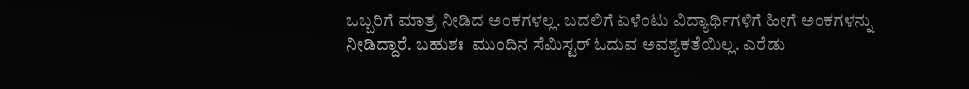ಒಬ್ಬರಿಗೆ ಮಾತ್ರ ನೀಡಿದ ಅಂಕಗಳಲ್ಲ. ಬದಲಿಗೆ ಏಳೆಂಟು ವಿದ್ಯಾರ್ಥಿಗಳಿಗೆ ಹೀಗೆ ಅಂಕಗಳನ್ನು ನೀಡಿದ್ದಾರೆ. ಬಹುಶಃ  ಮುಂದಿನ ಸೆಮಿಸ್ಟರ್ ಓದುವ ಅವಶ್ಯಕತೆಯಿಲ್ಲ. ಎರೆಡು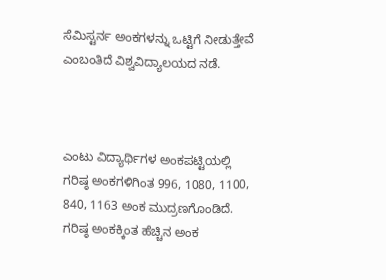ಸೆಮಿಸ್ಟರ್ನ ಅಂಕಗಳನ್ನು ಒಟ್ಟಿಗೆ ನೀಡುತ್ತೇವೆ ಎಂಬಂತಿದೆ ವಿಶ್ವವಿದ್ಯಾಲಯದ ನಡೆ.



ಎಂಟು ವಿದ್ಯಾರ್ಥಿಗಳ ಅಂಕಪಟ್ಟಿಯಲ್ಲಿ ಗರಿಷ್ಠ ಅಂಕಗಳಿಗಿಂತ 996, 1080, 1100, 840, 1163 ಅಂಕ ಮುದ್ರಣಗೊಂಡಿದೆ. ಗರಿಷ್ಠ ಅಂಕಕ್ಕಿಂತ ಹೆಚ್ಚಿನ ಅಂಕ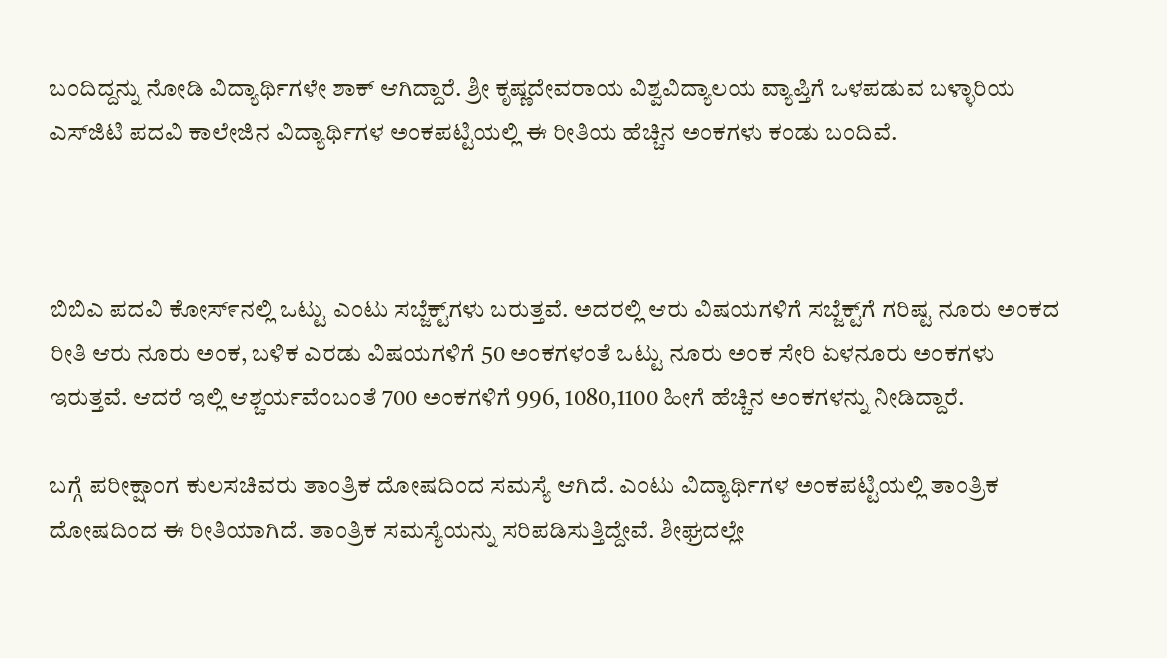ಬಂದಿದ್ದನ್ನು ನೋಡಿ ವಿದ್ಯಾರ್ಥಿಗಳೇ ಶಾಕ್ ಆಗಿದ್ದಾರೆ. ಶ್ರೀ ಕೃಷ್ಣದೇವರಾಯ ವಿಶ್ವವಿದ್ಯಾಲಯ ವ್ಯಾಪ್ತಿಗೆ ಒಳಪಡುವ ಬಳ್ಳಾರಿಯ ಎಸ್‌ಜಿಟಿ ಪದವಿ ಕಾಲೇಜಿನ ವಿದ್ಯಾರ್ಥಿಗಳ ಅಂಕಪಟ್ಟಿಯಲ್ಲಿ ಈ ರೀತಿಯ ಹೆಚ್ಚಿನ ಅಂಕಗಳು ಕಂಡು ಬಂದಿವೆ.



ಬಿಬಿಎ ಪದವಿ ಕೋಸ್೯ನಲ್ಲಿ ಒಟ್ಟು ಎಂಟು ಸಬ್ಜೆಕ್ಟ್‌ಗಳು ಬರುತ್ತವೆ. ಅದರಲ್ಲಿ ಆರು ವಿಷಯಗಳಿಗೆ ಸಬ್ಜೆಕ್ಟ್‌ಗೆ ಗರಿಷ್ಟ ನೂರು ಅಂಕದ ರೀತಿ ಆರು ನೂರು ಅಂಕ, ಬಳಿಕ ಎರಡು ವಿಷಯಗಳಿಗೆ 50 ಅಂಕಗಳಂತೆ ಒಟ್ಟು ನೂರು ಅಂಕ ಸೇರಿ ಏಳನೂರು ಅಂಕಗಳು ಇರುತ್ತವೆ. ಆದರೆ ಇಲ್ಲಿ ಆಶ್ಚರ್ಯವೆಂಬಂತೆ 700 ಅಂಕಗಳಿಗೆ 996, 1080,1100 ಹೀಗೆ ಹೆಚ್ಚಿನ ಅಂಕಗಳನ್ನು ನೀಡಿದ್ದಾರೆ.

ಬಗ್ಗೆ ಪರೀಕ್ಷಾಂಗ ಕುಲಸಚಿವರು ತಾಂತ್ರಿಕ ದೋಷದಿಂದ ಸಮಸ್ಯೆ ಆಗಿದೆ. ಎಂಟು ವಿದ್ಯಾರ್ಥಿಗಳ ಅಂಕಪಟ್ಟಿಯಲ್ಲಿ ತಾಂತ್ರಿಕ ದೋಷದಿಂದ ಈ ರೀತಿಯಾಗಿದೆ. ತಾಂತ್ರಿಕ ಸಮಸ್ಯೆಯನ್ನು ಸರಿಪಡಿಸುತ್ತಿದ್ದೇವೆ. ಶೀಘ್ರದಲ್ಲೇ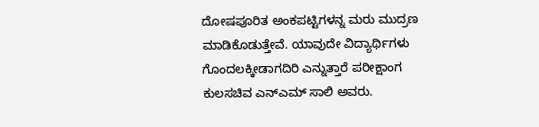ದೋಷಪೂರಿತ ಅಂಕಪಟ್ಟಿಗಳನ್ನ ಮರು ಮುದ್ರಣ ಮಾಡಿಕೊಡುತ್ತೇವೆ. ಯಾವುದೇ ವಿದ್ಯಾರ್ಥಿಗಳು ಗೊಂದಲಕ್ಕೀಡಾಗದಿರಿ ಎನ್ನುತ್ತಾರೆ ಪರೀಕ್ಷಾಂಗ ಕುಲಸಚಿವ ಎನ್‌ಎಮ್ ಸಾಲಿ ಅವರು.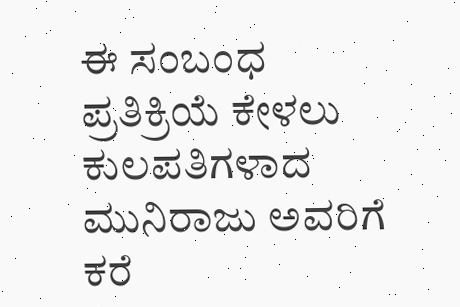ಈ ಸಂಬಂಧ ಪ್ರತಿಕ್ರಿಯೆ ಕೇಳಲು ಕುಲಪತಿಗಳಾದ ಮುನಿರಾಜು ಅವರಿಗೆ  ಕರೆ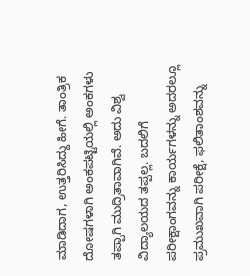ಮಾಡಿದಾಗ, ಉತ್ತರಿಸಿದ್ದು ಹೀಗೆ. ತಾಂತ್ರಿಕ ದೋಷಗಳಾಗಿ ಅಂಕಪಟ್ಟಿಯಲ್ಲಿ ಅಂಕಗಳು ತಪ್ಪಾಗಿ ಮುದ್ರಿತಾವಾಗಿವೆ. ಅದು ವಿಶ್ವ ವಿದ್ಯಾಲಯದ ತಪ್ಪಲ್ಲ. ಬದಲಿಗೆ ಪರೀಕ್ಷಾಂಗವನ್ನು ಕಾರ್ಯಗಳನ್ನು ಅದರಲ್ಲೂ ಪ್ರಮುಖವಾಗಿ ಪರೀಕ್ಷೆ, ಫಲಿತಾಂಶವನ್ನು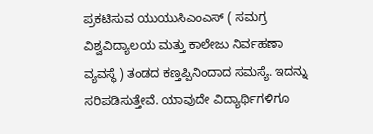ಪ್ರಕಟಿಸುವ ಯುಯುಸಿಎಂಎಸ್ ( ಸಮಗ್ರ ವಿಶ್ವವಿದ್ಯಾಲಯ ಮತ್ತು ಕಾಲೇಜು ನಿರ್ವಹಣಾ ವ್ಯವಸ್ಥೆ ) ತಂಡದ ಕಣ್ತಪ್ಪಿನಿಂದಾದ ಸಮಸ್ಯೆ. ಇದನ್ನು ಸರಿಪಡಿಸುತ್ತೇವೆ. ಯಾವುದೇ ವಿದ್ಯಾರ್ಥಿಗಳಿಗೂ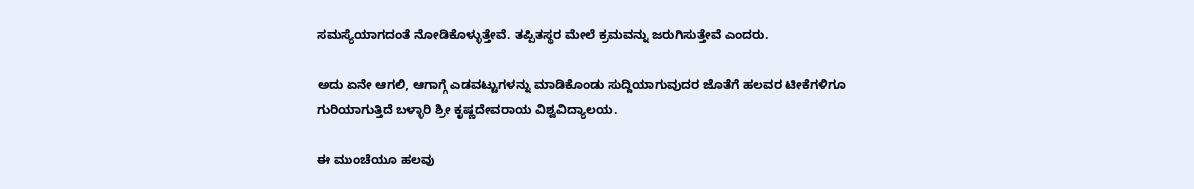ಸಮಸ್ಯೆಯಾಗದಂತೆ ನೋಡಿಕೊಳ್ಳುತ್ತೇವೆ. ತಪ್ಪಿತಸ್ಥರ ಮೇಲೆ ಕ್ರಮವನ್ನು ಜರುಗಿಸುತ್ತೇವೆ ಎಂದರು.

ಅದು ಏನೇ ಆಗಲಿ, ಆಗಾಗ್ಗೆ ಎಡವಟ್ಟುಗಳನ್ನು ಮಾಡಿಕೊಂಡು ಸುದ್ದಿಯಾಗುವುದರ ಜೊತೆಗೆ ಹಲವರ ಟೀಕೆಗಳಿಗೂ ಗುರಿಯಾಗುತ್ತಿದೆ ಬಳ್ಳಾರಿ ಶ್ರೀ ಕೃಷ್ಣದೇವರಾಯ ವಿಶ್ವವಿದ್ಯಾಲಯ.

ಈ ಮುಂಚೆಯೂ ಹಲವು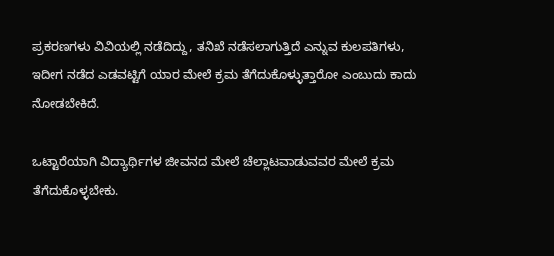ಪ್ರಕರಣಗಳು ವಿವಿಯಲ್ಲಿ ನಡೆದಿದ್ದು, ತನಿಖೆ ನಡೆಸಲಾಗುತ್ತಿದೆ ಎನ್ನುವ ಕುಲಪತಿಗಳು, ಇದೀಗ ನಡೆದ ಎಡವಟ್ಟಿಗೆ ಯಾರ ಮೇಲೆ ಕ್ರಮ ತೆಗೆದುಕೊಳ್ಳುತ್ತಾರೋ ಎಂಬುದು ಕಾದು ನೋಡಬೇಕಿದೆ.

ಒಟ್ಟಾರೆಯಾಗಿ ವಿದ್ಯಾರ್ಥಿಗಳ ಜೀವನದ ಮೇಲೆ ಚೆಲ್ಲಾಟವಾಡುವವರ ಮೇಲೆ ಕ್ರಮ ತೆಗೆದುಕೊಳ್ಳಬೇಕು.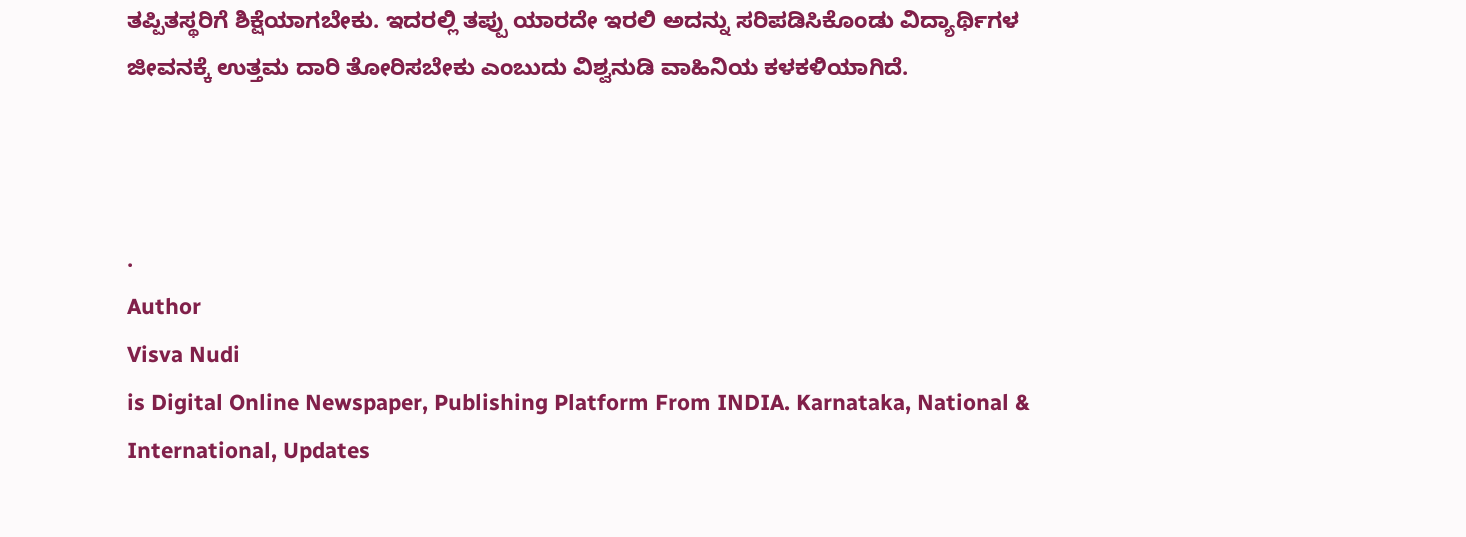ತಪ್ಪಿತಸ್ಥರಿಗೆ ಶಿಕ್ಷೆಯಾಗಬೇಕು. ಇದರಲ್ಲಿ ತಪ್ಪು ಯಾರದೇ ಇರಲಿ ಅದನ್ನು ಸರಿಪಡಿಸಿಕೊಂಡು ವಿದ್ಯಾರ್ಥಿಗಳ ಜೀವನಕ್ಕೆ ಉತ್ತಮ ದಾರಿ ತೋರಿಸಬೇಕು ಎಂಬುದು ವಿಶ್ವನುಡಿ ವಾಹಿನಿಯ ಕಳಕಳಿಯಾಗಿದೆ.



.
Author
Visva Nudi
is Digital Online Newspaper, Publishing Platform From INDIA. Karnataka, National & International, Updates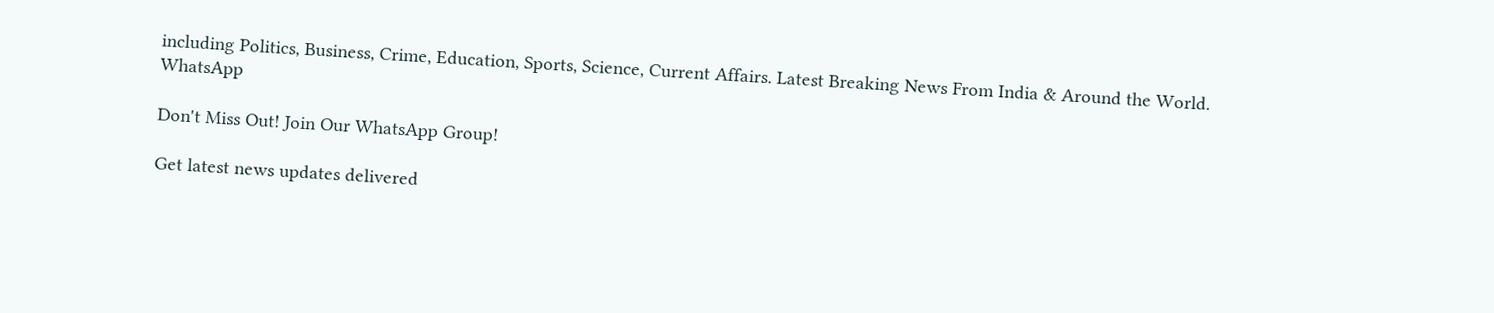including Politics, Business, Crime, Education, Sports, Science, Current Affairs. Latest Breaking News From India & Around the World.
WhatsApp

Don't Miss Out! Join Our WhatsApp Group!

Get latest news updates delivered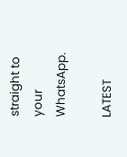straight to your WhatsApp.

LATEST